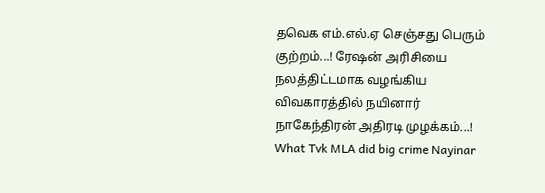தவெக எம்.எல்.ஏ செஞ்சது பெரும் குற்றம்...! ரேஷன் அரிசியை நலத்திட்டமாக வழங்கிய விவகாரத்தில் நயினார் நாகேந்திரன் அதிரடி முழக்கம்...!
What Tvk MLA did big crime Nayinar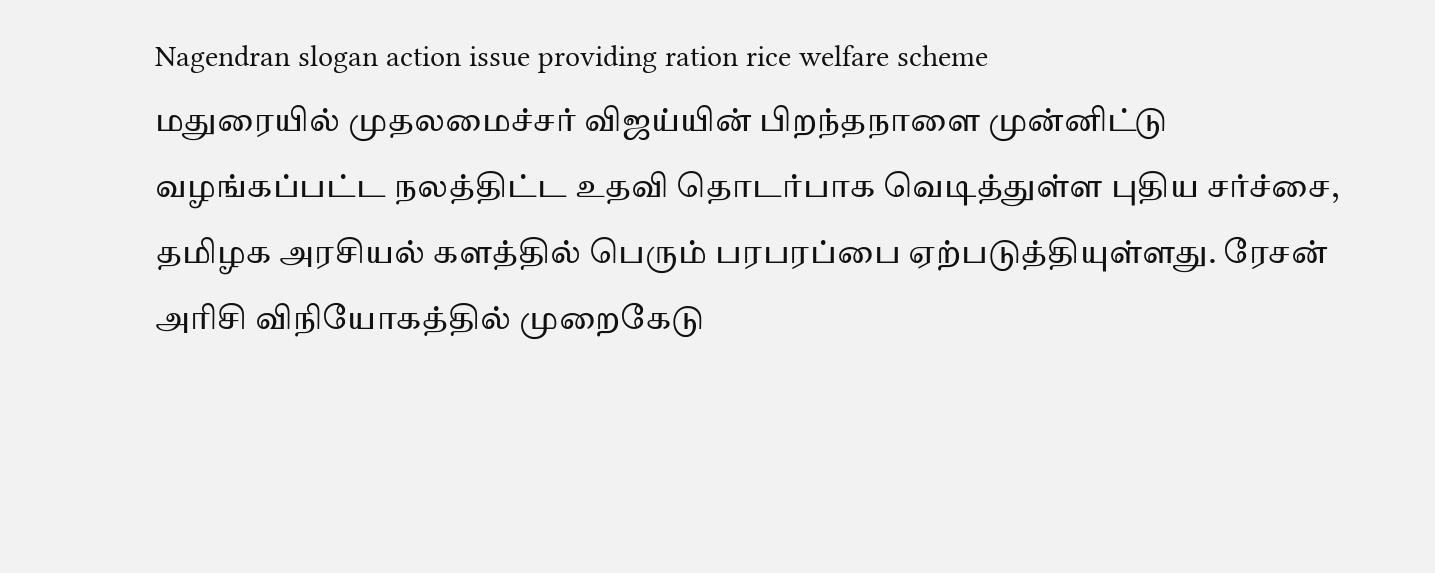Nagendran slogan action issue providing ration rice welfare scheme
மதுரையில் முதலமைச்சர் விஜய்யின் பிறந்தநாளை முன்னிட்டு வழங்கப்பட்ட நலத்திட்ட உதவி தொடர்பாக வெடித்துள்ள புதிய சர்ச்சை, தமிழக அரசியல் களத்தில் பெரும் பரபரப்பை ஏற்படுத்தியுள்ளது. ரேசன் அரிசி விநியோகத்தில் முறைகேடு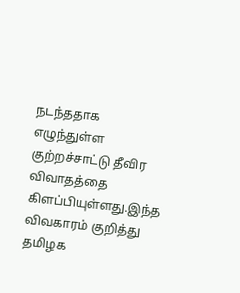நடந்ததாக எழுந்துள்ள குற்றச்சாட்டு தீவிர விவாதத்தை கிளப்பியுள்ளது.இந்த விவகாரம் குறித்து தமிழக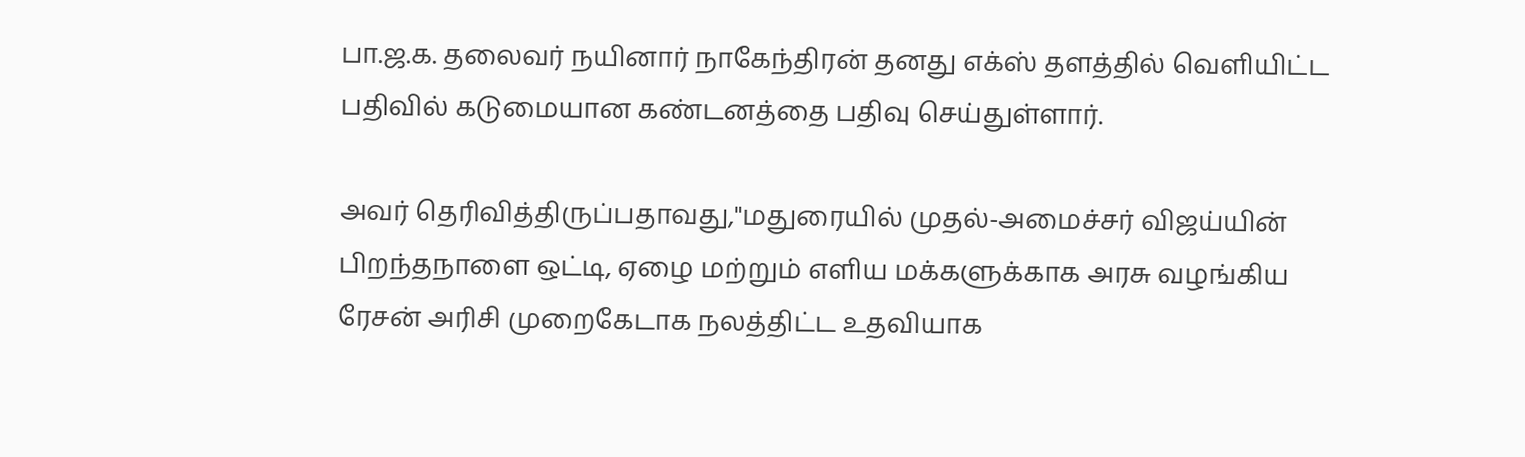பா.ஜ.க. தலைவர் நயினார் நாகேந்திரன் தனது எக்ஸ் தளத்தில் வெளியிட்ட பதிவில் கடுமையான கண்டனத்தை பதிவு செய்துள்ளார்.

அவர் தெரிவித்திருப்பதாவது,"மதுரையில் முதல்-அமைச்சர் விஜய்யின் பிறந்தநாளை ஒட்டி, ஏழை மற்றும் எளிய மக்களுக்காக அரசு வழங்கிய ரேசன் அரிசி முறைகேடாக நலத்திட்ட உதவியாக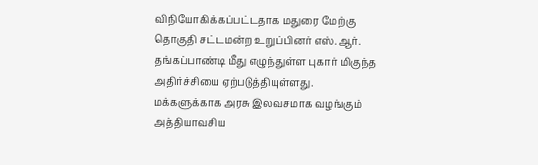விநியோகிக்கப்பட்டதாக மதுரை மேற்கு தொகுதி சட்டமன்ற உறுப்பினர் எஸ்.ஆர். தங்கப்பாண்டி மீது எழுந்துள்ள புகார் மிகுந்த அதிர்ச்சியை ஏற்படுத்தியுள்ளது.
மக்களுக்காக அரசு இலவசமாக வழங்கும் அத்தியாவசிய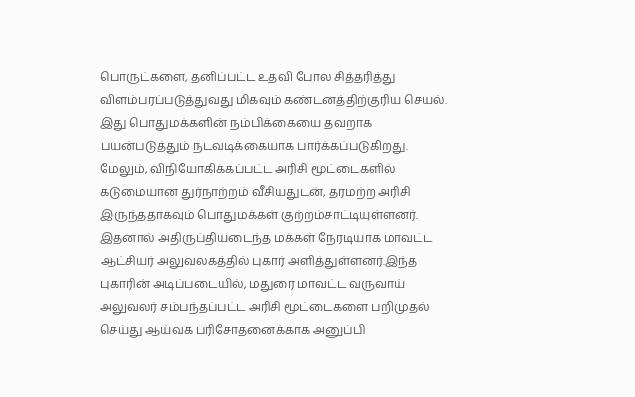பொருட்களை, தனிப்பட்ட உதவி போல சித்தரித்து விளம்பரப்படுத்துவது மிகவும் கண்டனத்திற்குரிய செயல். இது பொதுமக்களின் நம்பிக்கையை தவறாக பயன்படுத்தும் நடவடிக்கையாக பார்க்கப்படுகிறது.
மேலும், விநியோகிக்கப்பட்ட அரிசி மூட்டைகளில் கடுமையான துர்நாற்றம் வீசியதுடன், தரமற்ற அரிசி இருந்ததாகவும் பொதுமக்கள் குற்றம்சாட்டியுள்ளனர்.
இதனால் அதிருப்தியடைந்த மக்கள் நேரடியாக மாவட்ட ஆட்சியர் அலுவலகத்தில் புகார் அளித்துள்ளனர்.இந்த புகாரின் அடிப்படையில், மதுரை மாவட்ட வருவாய் அலுவலர் சம்பந்தப்பட்ட அரிசி மூட்டைகளை பறிமுதல் செய்து ஆய்வக பரிசோதனைக்காக அனுப்பி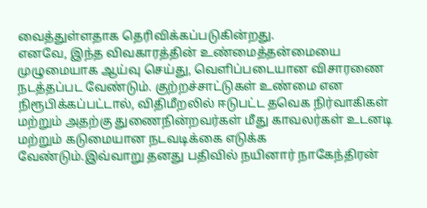வைத்துள்ளதாக தெரிவிக்கப்படுகின்றது.
எனவே, இந்த விவகாரத்தின் உண்மைத்தன்மையை முழுமையாக ஆய்வு செய்து, வெளிப்படையான விசாரணை நடத்தப்பட வேண்டும். குற்றச்சாட்டுகள் உண்மை என நிரூபிக்கப்பட்டால், விதிமீறலில் ஈடுபட்ட தவெக நிர்வாகிகள் மற்றும் அதற்கு துணைநின்றவர்கள் மீது காவலர்கள் உடனடி மற்றும் கடுமையான நடவடிக்கை எடுக்க வேண்டும்.இவ்வாறு தனது பதிவில் நயினார் நாகேந்திரன்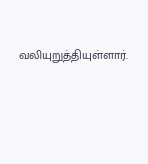வலியுறுத்தியுள்ளார்.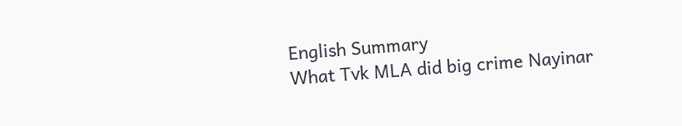English Summary
What Tvk MLA did big crime Nayinar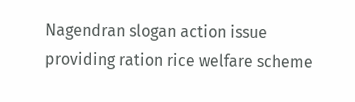Nagendran slogan action issue providing ration rice welfare scheme